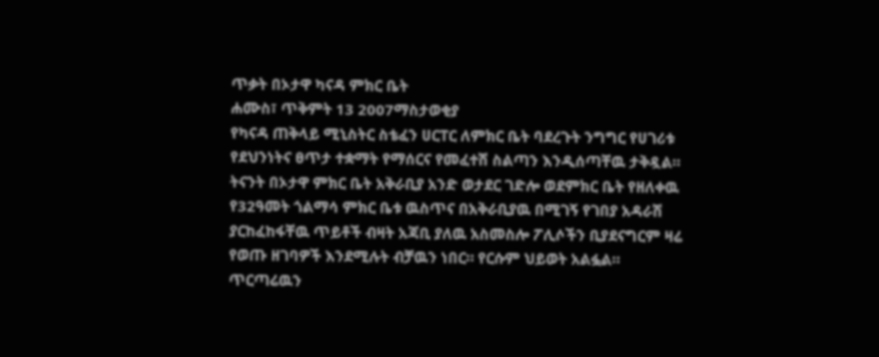ጥቃት በኦታዋ ካናዳ ምክር ቤት
ሐሙስ፣ ጥቅምት 13 2007ማስታወቂያ
የካናዳ ጠቅላይ ሚኒስትር ስቴፈን ሀርፐር ለምክር ቤት ባደረጉት ንግግር የሀገሪቱ የደህንነትና ፀጥታ ተቋማት የማሰርና የመፈተሽ ስልጣን እንዲሰጣቸዉ ታቅዷል። ትናንት በኦታዋ ምክር ቤት አቅራቢያ አንድ ወታደር ገድሎ ወደምክር ቤት የዘለቀዉ የ32ዓመት ጎልማሳ ምክር ቤቱ ዉስጥና በአቅራቢያዉ በሚገኝ የገበያ አዳራሽ ያርከፈከፋቸዉ ጥይቶች ብዛት አጃቢ ያለዉ አስመስሎ ፖሊሶችን ቢያደናግርም ዛሬ የወጡ ዘገባዎች እንደሚሉት ብቻዉን ነበር። የርሱም ህይወት አልፏል። ጥርጣሬዉን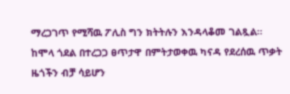ማረጋገጥ የሚሻዉ ፖሊስ ግን ክትትሉን እንዳላቆመ ገልጿል። ከሞላ ጎደል በተረጋጋ ፀጥታዋ በምትታወቀዉ ካናዳ የደረሰዉ ጥቃት ዜጎችን ብቻ ሳይሆን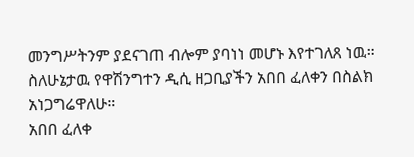መንግሥትንም ያደናገጠ ብሎም ያባነነ መሆኑ እየተገለጸ ነዉ። ስለሁኔታዉ የዋሽንግተን ዲሲ ዘጋቢያችን አበበ ፈለቀን በስልክ አነጋግሬዋለሁ።
አበበ ፈለቀ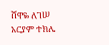ሸዋዬ ለገሠ
አርያም ተክሌ